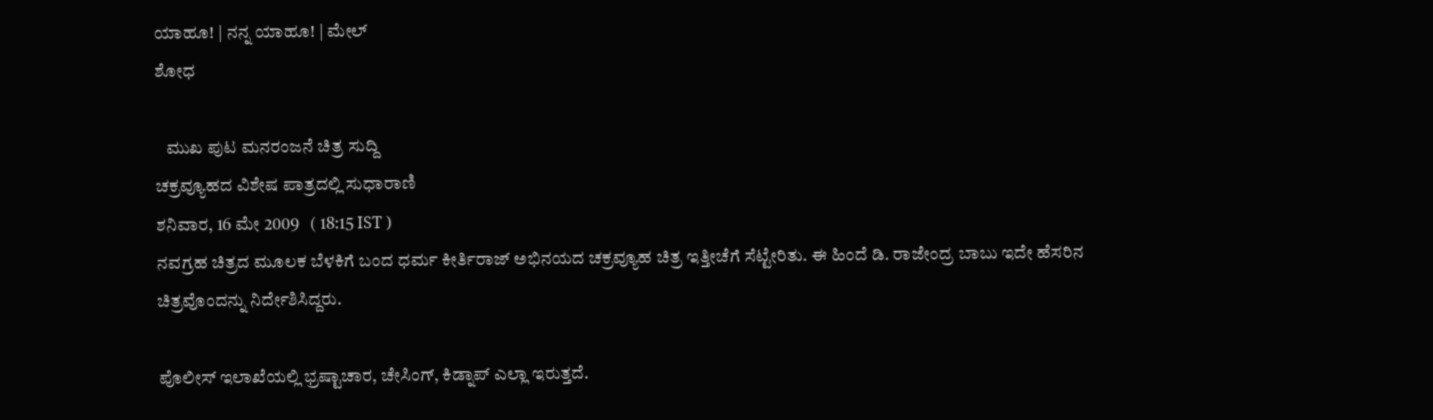ಯಾಹೂ! | ನನ್ನ ಯಾಹೂ! | ಮೇಲ್
ಶೋಧ

   ಮುಖ ಪುಟ ಮನರಂಜನೆ ಚಿತ್ರ ಸುದ್ದಿ
ಚಕ್ರವ್ಯೂಹದ ವಿಶೇಷ ಪಾತ್ರದಲ್ಲಿ ಸುಧಾರಾಣಿ
ಶನಿವಾರ, 16 ಮೇ 2009   ( 18:15 IST )
ನವಗ್ರಹ ಚಿತ್ರದ ಮೂಲಕ ಬೆಳಕಿಗೆ ಬಂದ ಧರ್ಮ ಕೀರ್ತಿರಾಜ್ ಅಭಿನಯದ ಚಕ್ರವ್ಯೂಹ ಚಿತ್ರ ಇತ್ತೀಚೆಗೆ ಸೆಟ್ಟೇರಿತು. ಈ ಹಿಂದೆ ಡಿ. ರಾಜೇಂದ್ರ ಬಾಬು ಇದೇ ಹೆಸರಿನ ಚಿತ್ರವೊಂದನ್ನು ನಿರ್ದೇಶಿಸಿದ್ದರು.

ಪೊಲೀಸ್ ಇಲಾಖೆಯಲ್ಲಿ ಭ್ರಷ್ಟಾಚಾರ, ಚೇಸಿಂಗ್, ಕಿಡ್ನಾಪ್ ಎಲ್ಲಾ ಇರುತ್ತದೆ.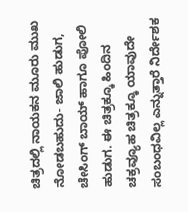ಚಿತ್ರದಲ್ಲಿ ನಾಯಕನ ಮೂರು ಮುಖ ನೋಡಬಹುದು- ಜಾಲಿ ಹುಡುಗ, ಚೇಸಿಂಗ್ ಬಾಯ್ ಹಾಗೂ ಪೋಲಿ ಹುಡುಗ. ಈ ಚಿತ್ರಕ್ಕೂ ಹಿಂದಿನ ಚಕ್ರವ್ಯೂಹ ಚಿತ್ರಕ್ಕೂ ಯಾವುದೇ ಸಂಬಂಧವಿಲ್ಲ ಎನ್ನುತ್ತಾರೆ ನಿರ್ದೇಶಕ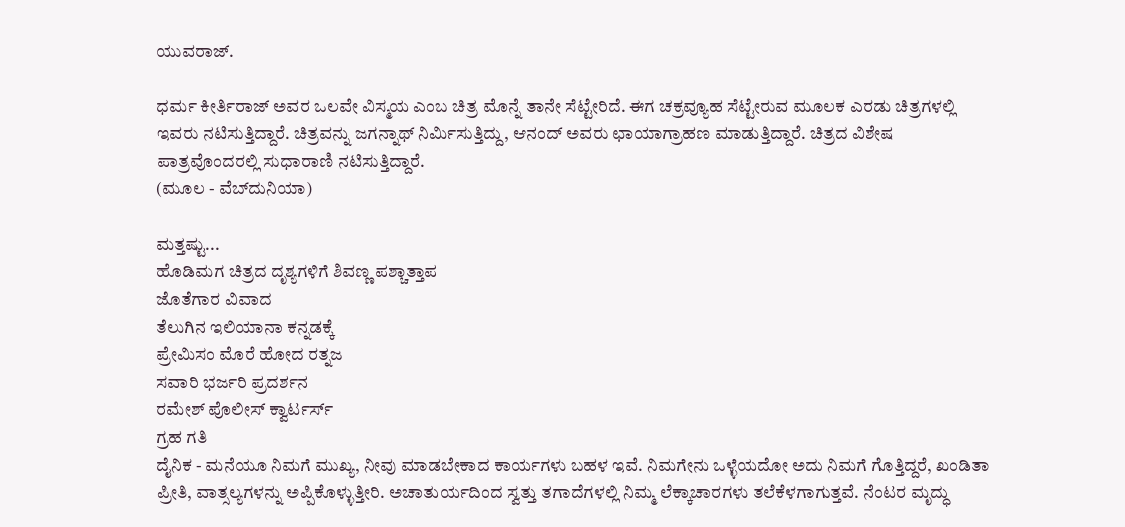ಯುವರಾಜ್.

ಧರ್ಮ ಕೀರ್ತಿರಾಜ್ ಅವರ ಒಲವೇ ವಿಸ್ಮಯ ಎಂಬ ಚಿತ್ರ ಮೊನ್ನೆ ತಾನೇ ಸೆಟ್ಟೇರಿದೆ. ಈಗ ಚಕ್ರವ್ಯೂಹ ಸೆಟ್ಟೇರುವ ಮೂಲಕ ಎರಡು ಚಿತ್ರಗಳಲ್ಲಿ ಇವರು ನಟಿಸುತ್ತಿದ್ದಾರೆ. ಚಿತ್ರವನ್ನು ಜಗನ್ನಾಥ್ ನಿರ್ಮಿಸುತ್ತಿದ್ದು, ಆನಂದ್ ಅವರು ಛಾಯಾಗ್ರಾಹಣ ಮಾಡುತ್ತಿದ್ದಾರೆ. ಚಿತ್ರದ ವಿಶೇಷ ಪಾತ್ರವೊಂದರಲ್ಲಿ ಸುಧಾರಾಣಿ ನಟಿಸುತ್ತಿದ್ದಾರೆ.
(ಮೂಲ - ವೆಬ್‌ದುನಿಯಾ)

ಮತ್ತಷ್ಟು...
ಹೊಡಿಮಗ ಚಿತ್ರದ ದೃಶ್ಯಗಳಿಗೆ ಶಿವಣ್ಣ ಪಶ್ಚಾತ್ತಾಪ
ಜೊತೆಗಾರ ವಿವಾದ
ತೆಲುಗಿನ ಇಲಿಯಾನಾ ಕನ್ನಡಕ್ಕೆ
ಪ್ರೇಮಿಸಂ ಮೊರೆ ಹೋದ ರತ್ನಜ
ಸವಾರಿ ಭರ್ಜರಿ ಪ್ರದರ್ಶನ
ರಮೇಶ್ ಪೊಲೀಸ್ ಕ್ವಾರ್ಟರ್ಸ್
ಗ್ರಹ ಗತಿ
ದೈನಿಕ - ಮನೆಯೂ ನಿಮಗೆ ಮುಖ್ಯ, ನೀವು ಮಾಡಬೇಕಾದ ಕಾರ್ಯಗಳು ಬಹಳ ಇವೆ. ನಿಮಗೇನು ಒಳ್ಳೆಯದೋ ಅದು ನಿಮಗೆ ಗೊತ್ತಿದ್ದರೆ, ಖಂಡಿತಾ ಪ್ರೀತಿ, ವಾತ್ಸಲ್ಯಗಳನ್ನು ಅಪ್ಪಿಕೊಳ್ಳುತ್ತೀರಿ. ಅಚಾತುರ್ಯದಿಂದ ಸ್ವತ್ತು ತಗಾದೆಗಳಲ್ಲಿ ನಿಮ್ಮ ಲೆಕ್ಕಾಚಾರಗಳು ತಲೆಕೆಳಗಾಗುತ್ತವೆ. ನೆಂಟರ ಮೃದ್ಧು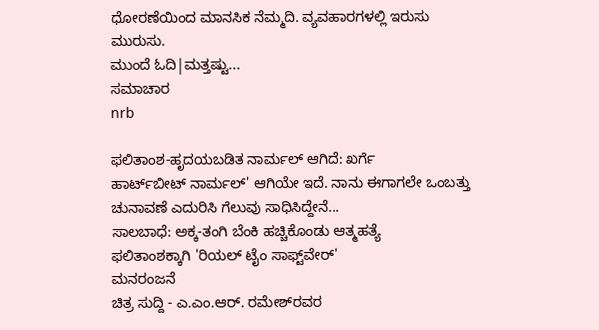ಧೋರಣೆಯಿಂದ ಮಾನಸಿಕ ನೆಮ್ಮದಿ. ವ್ಯವಹಾರಗಳಲ್ಲಿ ಇರುಸು ಮುರುಸು.
ಮುಂದೆ ಓದಿ|ಮತ್ತಷ್ಟು...
ಸಮಾಚಾರ
nrb

ಫಲಿತಾಂಶ-ಹೃದಯಬಡಿತ ನಾರ್ಮಲ್ ಆಗಿದೆ: ಖರ್ಗೆ
ಹಾರ್ಟ್‌‌ಬೀಟ್ ನಾರ್ಮಲ್' ಆಗಿಯೇ ಇದೆ. ನಾನು ಈಗಾಗಲೇ ಒಂಬತ್ತು ಚುನಾವಣೆ ಎದುರಿಸಿ ಗೆಲುವು ಸಾಧಿಸಿದ್ದೇನೆ...
ಸಾಲಬಾಧೆ: ಅಕ್ಕ-ತಂಗಿ ಬೆಂಕಿ ಹಚ್ಚಿಕೊಂಡು ಆತ್ಮಹತ್ಯೆ
ಫಲಿತಾಂಶಕ್ಕಾಗಿ 'ರಿಯಲ್ ಟೈಂ ಸಾಫ್ಟ್‌ವೇರ್'
ಮನರಂಜನೆ
ಚಿತ್ರ ಸುದ್ದಿ - ಎ.ಎಂ.ಆರ್. ರಮೇಶ್‌ರವರ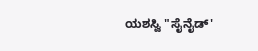ಯಶಸ್ವಿ "ಸೈನೈಡ್'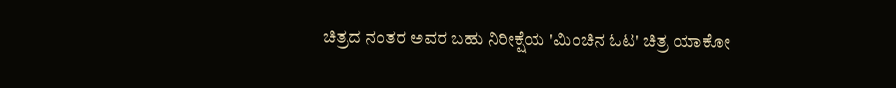ಚಿತ್ರದ ನಂತರ ಅವರ ಬಹು ನಿರೀಕ್ಷೆಯ 'ಮಿಂಚಿನ ಓಟ' ಚಿತ್ರ ಯಾಕೋ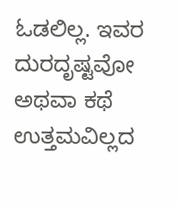ಓಡಲಿಲ್ಲ. ಇವರ ದುರದೃಷ್ಟವೋ ಅಥವಾ ಕಥೆ ಉತ್ತಮವಿಲ್ಲದ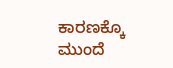ಕಾರಣಕ್ಕೊ
ಮುಂದೆ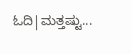ಓದಿ|ಮತ್ತಷ್ಟು...